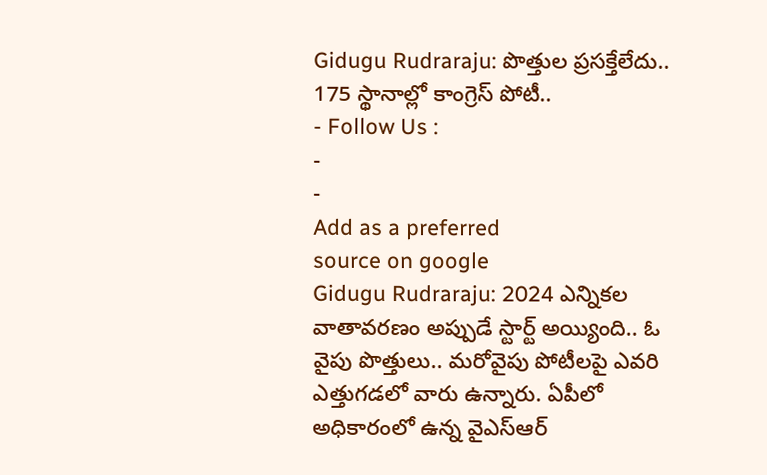Gidugu Rudraraju: పొత్తుల ప్రసక్తేలేదు.. 175 స్థానాల్లో కాంగ్రెస్ పోటీ..
- Follow Us :
-
-
Add as a preferred
source on google
Gidugu Rudraraju: 2024 ఎన్నికల వాతావరణం అప్పుడే స్టార్ట్ అయ్యింది.. ఓ వైపు పొత్తులు.. మరోవైపు పోటీలపై ఎవరి ఎత్తుగడలో వారు ఉన్నారు. ఏపీలో అధికారంలో ఉన్న వైఎస్ఆర్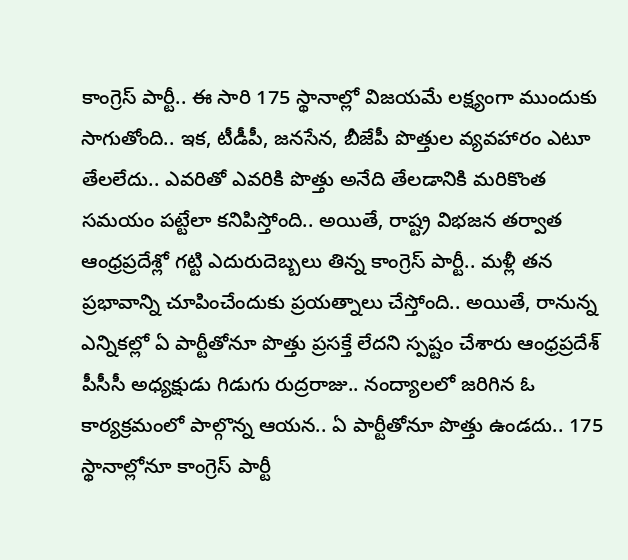కాంగ్రెస్ పార్టీ.. ఈ సారి 175 స్థానాల్లో విజయమే లక్ష్యంగా ముందుకు సాగుతోంది.. ఇక, టీడీపీ, జనసేన, బీజేపీ పొత్తుల వ్యవహారం ఎటూ తేలలేదు.. ఎవరితో ఎవరికి పొత్తు అనేది తేలడానికి మరికొంత సమయం పట్టేలా కనిపిస్తోంది.. అయితే, రాష్ట్ర విభజన తర్వాత ఆంధ్రప్రదేశ్లో గట్టి ఎదురుదెబ్బలు తిన్న కాంగ్రెస్ పార్టీ.. మళ్లీ తన ప్రభావాన్ని చూపించేందుకు ప్రయత్నాలు చేస్తోంది.. అయితే, రానున్న ఎన్నికల్లో ఏ పార్టీతోనూ పొత్తు ప్రసక్తే లేదని స్పష్టం చేశారు ఆంధ్రప్రదేశ్ పీసీసీ అధ్యక్షుడు గిడుగు రుద్రరాజు.. నంద్యాలలో జరిగిన ఓ కార్యక్రమంలో పాల్గొన్న ఆయన.. ఏ పార్టీతోనూ పొత్తు ఉండదు.. 175 స్థానాల్లోనూ కాంగ్రెస్ పార్టీ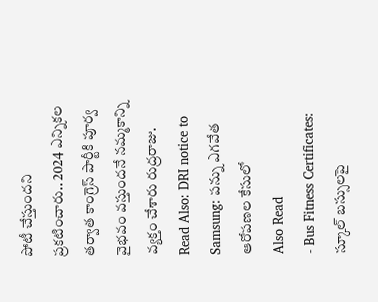పోటీ చేస్తుందని ప్రకటించారు.. 2024 ఎన్నికల తర్వాత కాంగ్రెస్ పార్టీకి పూర్వ వైభవం వస్తుందనే నమ్మకాన్ని వ్యక్తం చేశారు రుద్రరాజు.
Read Also: DRI notice to Samsung: పన్ను ఎగవేత ఆరోపణల కేసులో
Also Read
- Bus Fitness Certificates: స్కూల్ బస్సులపై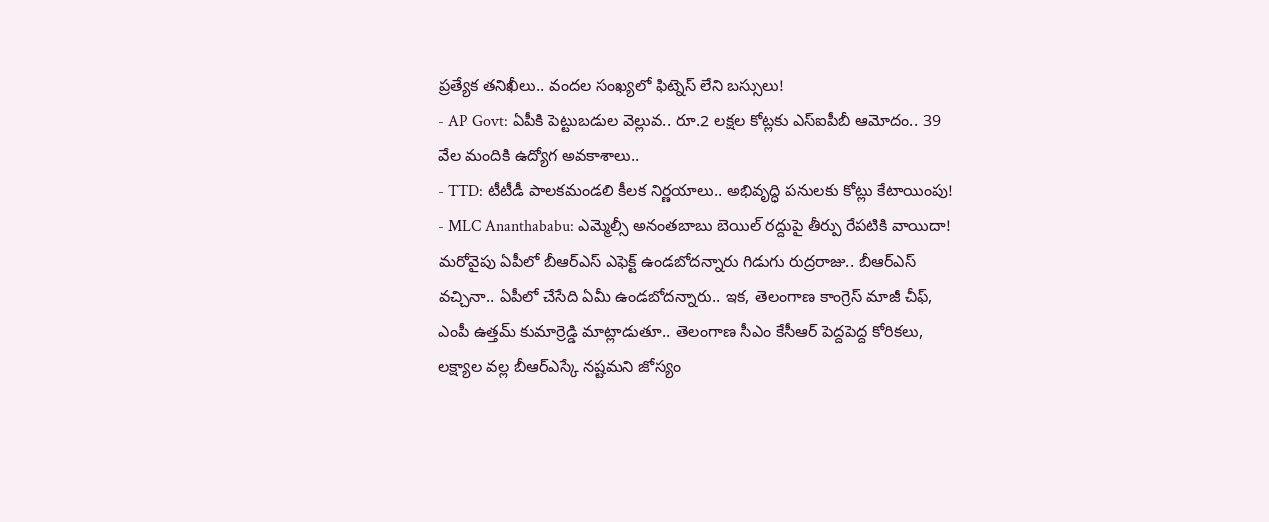ప్రత్యేక తనిఖీలు.. వందల సంఖ్యలో ఫిట్నెస్ లేని బస్సులు!
- AP Govt: ఏపీకి పెట్టుబడుల వెల్లువ.. రూ.2 లక్షల కోట్లకు ఎస్ఐపీబీ ఆమోదం.. 39 వేల మందికి ఉద్యోగ అవకాశాలు..
- TTD: టీటీడీ పాలకమండలి కీలక నిర్ణయాలు.. అభివృద్ధి పనులకు కోట్లు కేటాయింపు!
- MLC Ananthababu: ఎమ్మెల్సీ అనంతబాబు బెయిల్ రద్దుపై తీర్పు రేపటికి వాయిదా!
మరోవైపు ఏపీలో బీఆర్ఎస్ ఎఫెక్ట్ ఉండబోదన్నారు గిడుగు రుద్రరాజు.. బీఆర్ఎస్ వచ్చినా.. ఏపీలో చేసేది ఏమీ ఉండబోదన్నారు.. ఇక, తెలంగాణ కాంగ్రెస్ మాజీ చీఫ్, ఎంపీ ఉత్తమ్ కుమార్రెడ్డి మాట్లాడుతూ.. తెలంగాణ సీఎం కేసీఆర్ పెద్దపెద్ద కోరికలు, లక్ష్యాల వల్ల బీఆర్ఎస్కే నష్టమని జోస్యం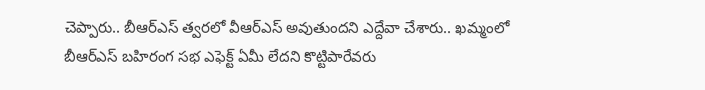చెప్పారు.. బీఆర్ఎస్ త్వరలో వీఆర్ఎస్ అవుతుందని ఎద్దేవా చేశారు.. ఖమ్మంలో బీఆర్ఎస్ బహిరంగ సభ ఎఫెక్ట్ ఏమీ లేదని కొట్టిపారేవరు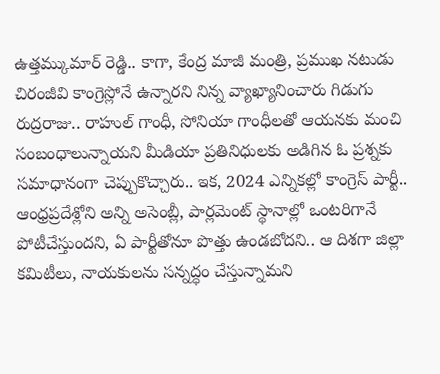ఉత్తమ్కుమార్ రెడ్డి.. కాగా, కేంద్ర మాజీ మంత్రి, ప్రముఖ నటుడు చిరంజీవి కాంగ్రెస్లోనే ఉన్నారని నిన్న వ్యాఖ్యానించారు గిడుగు రుద్రరాజు.. రాహుల్ గాంధీ, సోనియా గాంధీలతో ఆయనకు మంచి సంబంధాలున్నాయని మీడియా ప్రతినిధులకు అడిగిన ఓ ప్రశ్నకు సమాధానంగా చెప్పుకొచ్చారు.. ఇక, 2024 ఎన్నికల్లో కాంగ్రెస్ పార్టీ.. ఆంధ్రప్రదేశ్లోని అన్ని అసెంబ్లీ, పార్లమెంట్ స్థానాల్లో ఒంటరిగానే పోటీచేస్తుందని, ఏ పార్టీతోనూ పొత్తు ఉండబోదని.. ఆ దిశగా జిల్లా కమిటీలు, నాయకులను సన్నద్ధం చేస్తున్నామని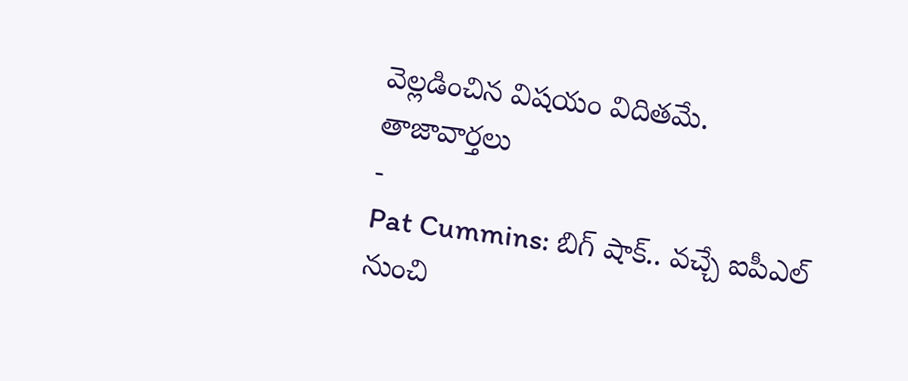వెల్లడించిన విషయం విదితమే.
తాజావార్తలు
-
Pat Cummins: బిగ్ షాక్.. వచ్చే ఐపీఎల్ నుంచి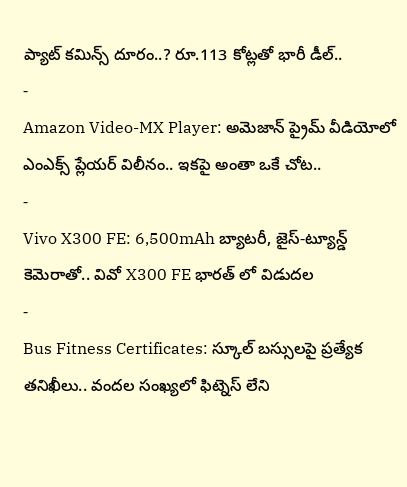ప్యాట్ కమిన్స్ దూరం..? రూ.113 కోట్లతో భారీ డీల్..
-
Amazon Video-MX Player: అమెజాన్ ప్రైమ్ వీడియోలో ఎంఎక్స్ ప్లేయర్ విలీనం.. ఇకపై అంతా ఒకే చోట..
-
Vivo X300 FE: 6,500mAh బ్యాటరీ, జైస్-ట్యూన్డ్ కెమెరాతో.. వివో X300 FE భారత్ లో విడుదల
-
Bus Fitness Certificates: స్కూల్ బస్సులపై ప్రత్యేక తనిఖీలు.. వందల సంఖ్యలో ఫిట్నెస్ లేని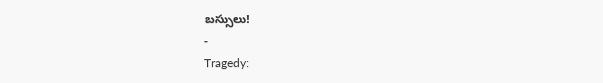బస్సులు!
-
Tragedy: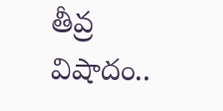తీవ్ర విషాదం..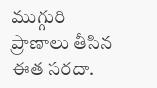ముగ్గురి ప్రాణాలు తీసిన ఈత సరదా.